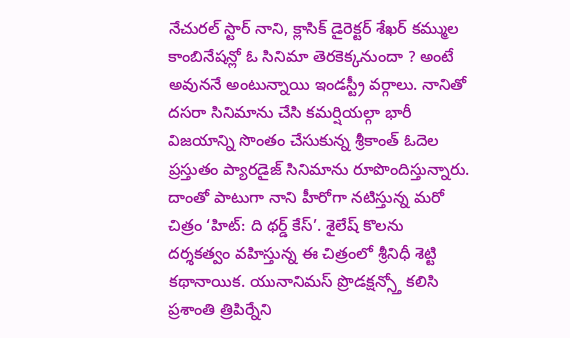నేచురల్ స్టార్ నాని, క్లాసిక్ డైరెక్టర్ శేఖర్ కమ్ముల కాంబినేషన్లో ఓ సినిమా తెరకెక్కనుందా ? అంటే అవుననే అంటున్నాయి ఇండస్ట్రీ వర్గాలు. నానితో దసరా సినిమాను చేసి కమర్షియల్గా భారీ విజయాన్ని సొంతం చేసుకున్న శ్రీకాంత్ ఓదెల ప్రస్తుతం ప్యారడైజ్ సినిమాను రూపొందిస్తున్నారు. దాంతో పాటుగా నాని హీరోగా నటిస్తున్న మరో చిత్రం ‘హిట్: ది థర్డ్ కేస్’. శైలేష్ కొలను దర్శకత్వం వహిస్తున్న ఈ చిత్రంలో శ్రీనిధీ శెట్టి కథానాయిక. యునానిమస్ ప్రొడక్షన్స్తో కలిసి ప్రశాంతి త్రిపిర్నేని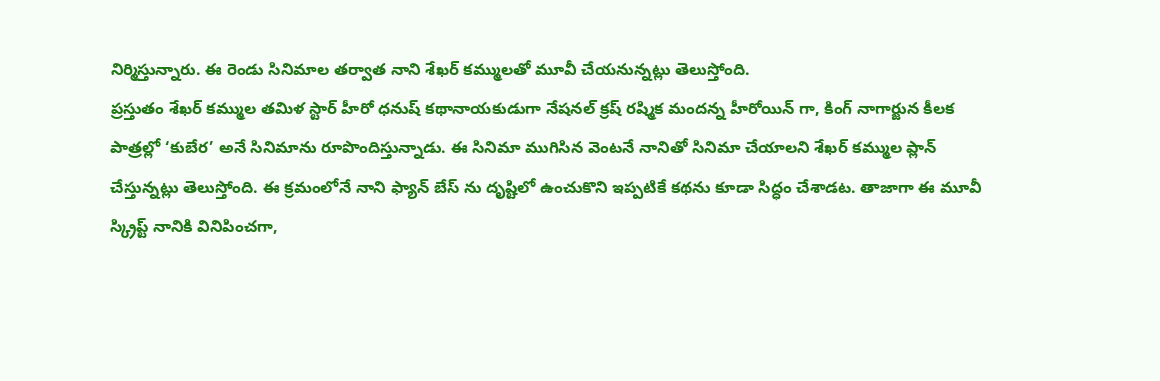నిర్మిస్తున్నారు. ఈ రెండు సినిమాల తర్వాత నాని శేఖర్ కమ్ములతో మూవీ చేయనున్నట్లు తెలుస్తోంది.
ప్రస్తుతం శేఖర్ కమ్ముల తమిళ స్టార్ హీరో ధనుష్ కథానాయకుడుగా నేషనల్ క్రష్ రష్మిక మందన్న హీరోయిన్ గా, కింగ్ నాగార్జున కీలక పాత్రల్లో ‘కుబేర’ అనే సినిమాను రూపొందిస్తున్నాడు. ఈ సినిమా ముగిసిన వెంటనే నానితో సినిమా చేయాలని శేఖర్ కమ్ముల ప్లాన్ చేస్తున్నట్లు తెలుస్తోంది. ఈ క్రమంలోనే నాని ఫ్యాన్ బేస్ ను దృష్టిలో ఉంచుకొని ఇప్పటికే కథను కూడా సిద్ధం చేశాడట. తాజాగా ఈ మూవీ స్క్రిప్ట్ నానికి వినిపించగా,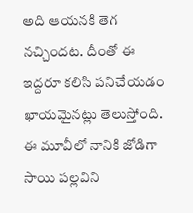అది ఆయనకి తెగ నచ్చిందట. దీంతో ఈ ఇద్దరూ కలిసి పనిచేయడం ఖాయమైనట్లు తెలుస్తోంది.
ఈ మూవీలో నానికి జోడిగా సాయి పల్లవిని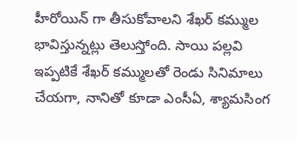హీరోయిన్ గా తీసుకోవాలని శేఖర్ కమ్ముల భావిస్తున్నట్లు తెలుస్తోంది. సాయి పల్లవి ఇప్పటికే శేఖర్ కమ్ములతో రెండు సినిమాలు చేయగా, నానితో కూడా ఎంసీఏ, శ్యామసింగ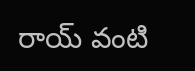రాయ్ వంటి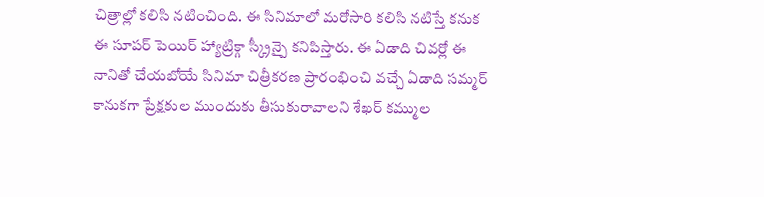చిత్రాల్లో కలిసి నటించింది. ఈ సినిమాలో మరోసారి కలిసి నటిస్తే కనుక ఈ సూపర్ పెయిర్ హ్యాట్రిక్గా స్క్రీన్పై కనిపిస్తారు. ఈ ఏడాది చివర్లో ఈ నానితో చేయబోయే సినిమా చిత్రీకరణ ప్రారంభించి వచ్చే ఏడాది సమ్మర్ కానుకగా ప్రేక్షకుల ముందుకు తీసుకురావాలని శేఖర్ కమ్ముల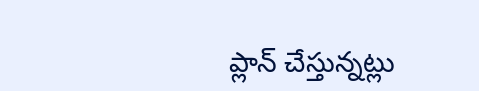ప్లాన్ చేస్తున్నట్లు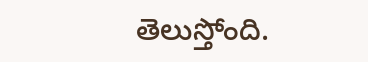తెలుస్తోంది.